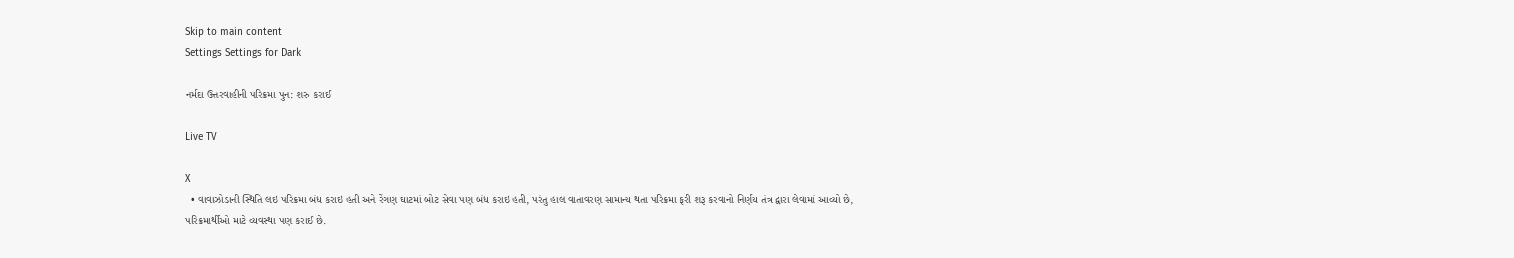Skip to main content
Settings Settings for Dark

નર્મદા ઉત્તરવાહીની પરિક્રમા પુન: શરુ કરાઈ

Live TV

X
  • વાવાઝોડાની સ્થિતિ લઇ પરિક્રમા બંધ કરાઇ હતી અને રેંગણ ઘાટમાં બોટ સેવા પણ બંધ કરાઇ હતી, પરંતુ હાલ વાતાવરણ સામાન્ય થતા પરિક્રમા ફરી શરૂ કરવાનો નિર્ણય તંત્ર દ્વારા લેવામાં આવ્યો છે, પરિક્રમાર્થીઓ માટે વ્યવસ્થા પણ કરાઈ છે.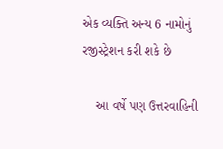એક વ્યક્તિ અન્ય 6 નામોનું રજીસ્ટ્રેશન કરી શકે છે

    આ વર્ષે પણ ઉત્તરવાહિની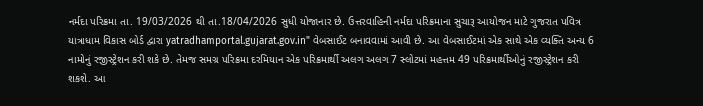નર્મદા પરિક્રમા તા. 19/03/2026 થી તા.18/04/2026 સુધી યોજાનાર છે. ઉત્તરવાહિની નર્મદા પરિક્રમાના સુચારૂ આયોજન માટે ગુજરાત પવિત્ર યાત્રાધામ વિકાસ બોર્ડ દ્વારા yatradhamportal.gujarat.gov.in" વેબસાઈટ બનાવવામાં આવી છે. આ વેબસાઈટમાં એક સાથે એક વ્યક્તિ અન્ય 6 નામોનું રજીસ્ટ્રેશન કરી શકે છે. તેમજ સમગ્ર પરિક્રમા દરમિયાન એક પરિક્રમાર્થી અલગ અલગ 7 સ્લોટમાં મહત્તમ 49 પરિક્રમાર્થીઓનું રજીસ્ટ્રેશન કરી શકશે. આ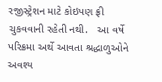રજીસ્ટ્રેશન માટે કોઇપણ ફ્રી ચુકવવાની રહેતી નથી.   આ વર્ષે પરિક્રમા અર્થે આવતા શ્રદ્ધાળુઓને અવશ્ય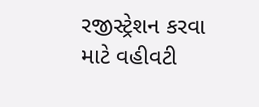રજીસ્ટ્રેશન કરવા માટે વહીવટી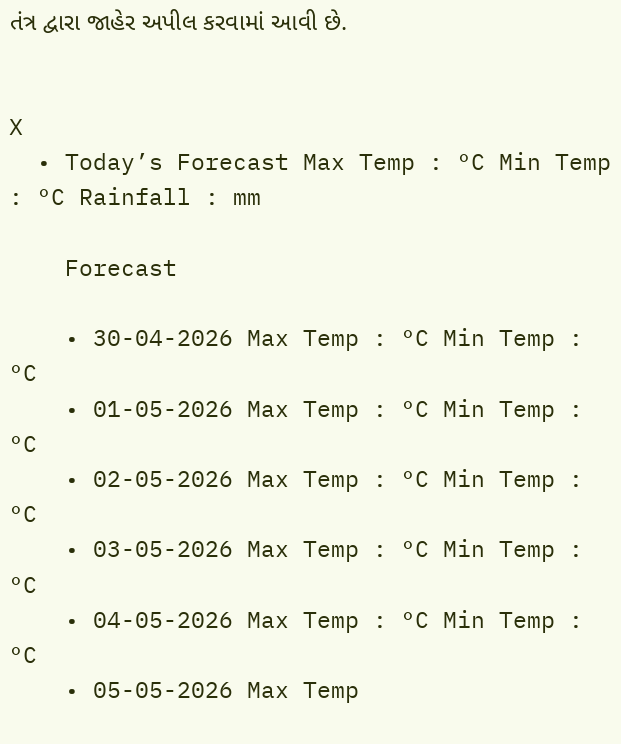તંત્ર દ્વારા જાહેર અપીલ કરવામાં આવી છે.


X
  • Today’s Forecast Max Temp : °C Min Temp : °C Rainfall : mm

    Forecast

    • 30-04-2026 Max Temp : °C Min Temp : °C
    • 01-05-2026 Max Temp : °C Min Temp : °C
    • 02-05-2026 Max Temp : °C Min Temp : °C
    • 03-05-2026 Max Temp : °C Min Temp : °C
    • 04-05-2026 Max Temp : °C Min Temp : °C
    • 05-05-2026 Max Temp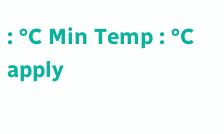: °C Min Temp : °C
apply